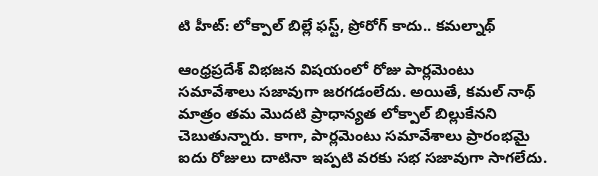టి హీట్: లోక్పాల్ బిల్లే ఫస్ట్, ప్రోరోగ్ కాదు.. కమల్నాథ్

ఆంధ్రప్రదేశ్ విభజన విషయంలో రోజు పార్లమెంటు సమావేశాలు సజావుగా జరగడంలేదు. అయితే, కమల్ నాథ్ మాత్రం తమ మొదటి ప్రాధాన్యత లోక్పాల్ బిల్లుకేనని చెబుతున్నారు. కాగా, పార్లమెంటు సమావేశాలు ప్రారంభమై ఐదు రోజులు దాటినా ఇప్పటి వరకు సభ సజావుగా సాగలేదు.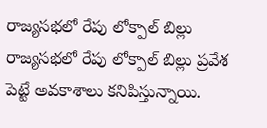రాజ్యసభలో రేపు లోక్పాల్ బిల్లు
రాజ్యసభలో రేపు లోక్పాల్ బిల్లు ప్రవేశ పెట్టే అవకాశాలు కనిపిస్తున్నాయి.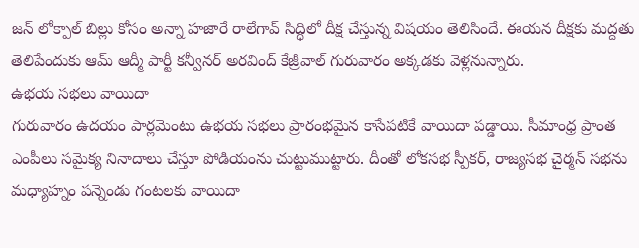జన్ లోక్పాల్ బిల్లు కోసం అన్నా హజారే రాలేగావ్ సిద్ధిలో దీక్ష చేస్తున్న విషయం తెలిసిందే. ఈయన దీక్షకు మద్దతు తెలిపేందుకు ఆమ్ ఆద్మీ పార్టీ కన్వీనర్ అరవింద్ కేజ్రీవాల్ గురువారం అక్కడకు వెళ్లనున్నారు.
ఉభయ సభలు వాయిదా
గురువారం ఉదయం పార్లమెంటు ఉభయ సభలు ప్రారంభమైన కాసేపటికే వాయిదా పడ్డాయి. సీమాంధ్ర ప్రాంత ఎంపీలు సమైక్య నినాదాలు చేస్తూ పోడియంను చుట్టుముట్టారు. దీంతో లోకసభ స్పీకర్, రాజ్యసభ చైర్మన్ సభను మధ్యాహ్నం పన్నెండు గంటలకు వాయిదా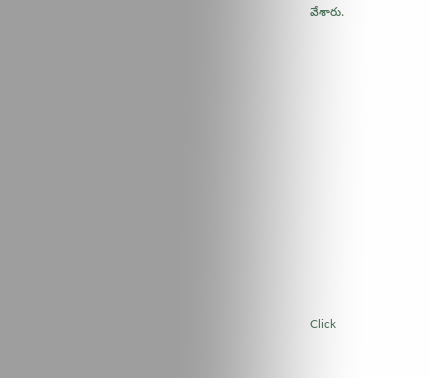వేశారు.












Click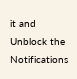it and Unblock the Notifications